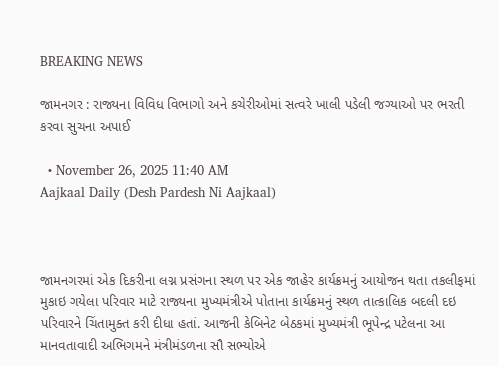BREAKING NEWS

જામનગર : રાજ્યના વિવિધ વિભાગો અને કચેરીઓમાં સત્વરે ખાલી પડેલી જગ્યાઓ પર ભરતી કરવા સુચના અપાઈ

  • November 26, 2025 11:40 AM
Aajkaal Daily (Desh Pardesh Ni Aajkaal)



જામનગરમાં એક દિકરીના લગ્ન પ્રસંગના સ્થળ પર એક જાહેર કાર્યક્રમનું આયોજન થતા તકલીફમાં મુકાઇ ગયેલા પરિવાર માટે રાજ્યના મુખ્યમંત્રીએ પોતાના કાર્યક્રમનું સ્થળ તાત્કાલિક બદલી દઇ પરિવારને ચિંતામુક્ત કરી દીધા હતાં. આજની કેબિનેટ બેઠકમાં મુખ્યમંત્રી ભૂપેન્દ્ર પટેલના આ માનવતાવાદી અભિગમને મંત્રીમંડળના સૌ સભ્યોએ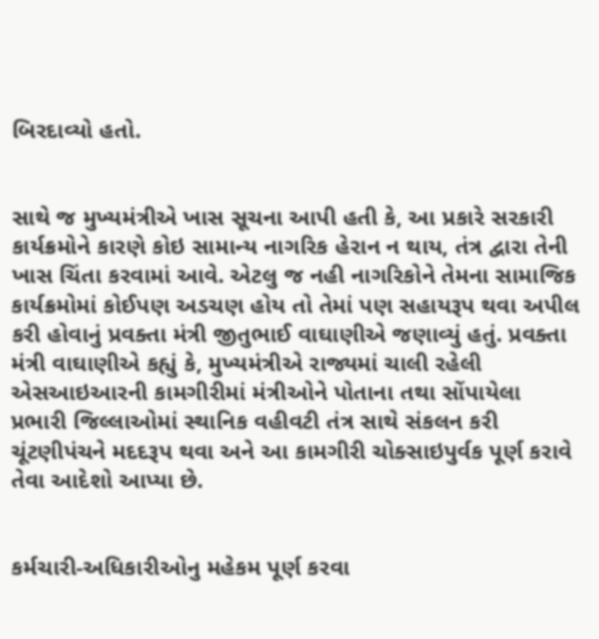બિરદાવ્યો હતો.


સાથે જ મુખ્યમંત્રીએ ખાસ સૂચના આપી હતી કે, આ પ્રકારે સરકારી કાર્યક્રમોને કારણે કોઇ સામાન્ય નાગરિક હેરાન ન થાય, તંત્ર દ્વારા તેની ખાસ ચિંતા કરવામાં આવે. એટલુ જ નહી નાગરિકોને તેમના સામાજિક કાર્યક્રમોમાં કોઈપણ અડચણ હોય તો તેમાં પણ સહાયરૂપ થવા અપીલ કરી હોવાનું પ્રવક્તા મંત્રી જીતુભાઈ વાઘાણીએ જણાવ્યું હતું. પ્રવક્તા મંત્રી વાઘાણીએ કહ્યું કે, મુખ્યમંત્રીએ રાજ્યમાં ચાલી રહેલી એસઆઇઆરની કામગીરીમાં મંત્રીઓને પોતાના તથા સોંપાયેલા પ્રભારી જિલ્લાઓમાં સ્થાનિક વહીવટી તંત્ર સાથે સંકલન કરી ચૂંટણીપંચને મદદરૂપ થવા અને આ કામગીરી ચોક્સાઇપુર્વક પૂર્ણ કરાવે તેવા આદેશો આપ્યા છે.


કર્મચારી-અધિકારીઓનુ મહેકમ પૂર્ણ કરવા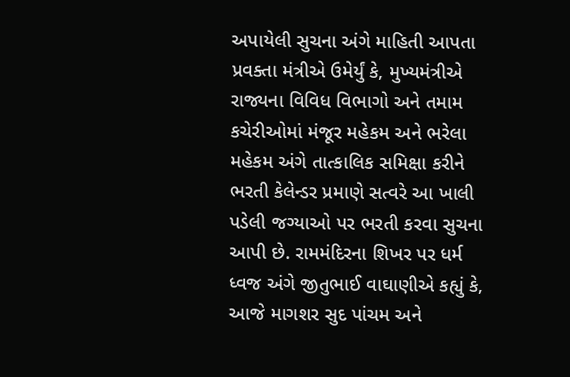અપાયેલી સુચના અંગે માહિતી આપતા પ્રવક્તા મંત્રીએ ઉમેર્યું કે, મુખ્યમંત્રીએ રાજ્યના વિવિધ વિભાગો અને તમામ કચેરીઓમાં મંજૂર મહેકમ અને ભરેલા મહેકમ અંગે તાત્કાલિક સમિક્ષા કરીને ભરતી કેલેન્ડર પ્રમાણે સત્વરે આ ખાલી પડેલી જગ્યાઓ પર ભરતી કરવા સુચના આપી છે. રામમંદિરના શિખર પર ધર્મ ધ્વજ અંગે જીતુભાઈ વાઘાણીએ કહ્યું કે, આજે માગશર સુદ પાંચમ અને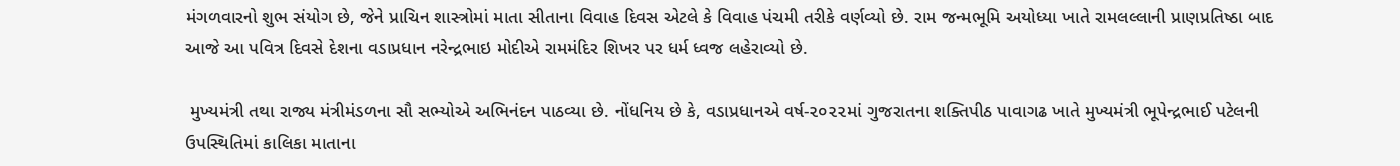મંગળવારનો શુભ સંયોગ છે, જેને પ્રાચિન શાસ્ત્રોમાં માતા સીતાના વિવાહ દિવસ એટલે કે વિવાહ પંચમી તરીકે વર્ણવ્યો છે. રામ જન્મભૂમિ અયોધ્યા ખાતે રામલલ્લાની પ્રાણપ્રતિષ્ઠા બાદ આજે આ પવિત્ર દિવસે દેશના વડાપ્રધાન નરેન્દ્રભાઇ મોદીએ રામમંદિર શિખર પર ધર્મ ધ્વજ લહેરાવ્યો છે.

 મુખ્યમંત્રી તથા રાજ્ય મંત્રીમંડળના સૌ સભ્યોએ અભિનંદન પાઠવ્યા છે. નોંધનિય છે કે, વડાપ્રધાનએ વર્ષ-૨૦૨૨માં ગુજરાતના શક્તિપીઠ પાવાગઢ ખાતે મુખ્યમંત્રી ભૂપેન્દ્રભાઈ પટેલની ઉપસ્થિતિમાં કાલિકા માતાના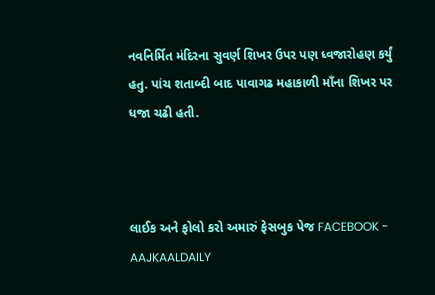નવનિર્મિત મંદિરના સુવર્ણ શિખર ઉપર પણ ધ્વજારોહણ કર્યું હતુ. પાંચ શતાબ્દી બાદ પાવાગઢ મહાકાળી માઁના શિખર પર ધજા ચઢી હતી.



લાઈક અને ફોલો કરો અમારું ફેસબુક પેજ FACEBOOK - AAJKAALDAILY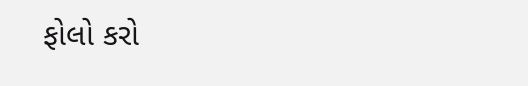ફોલો કરો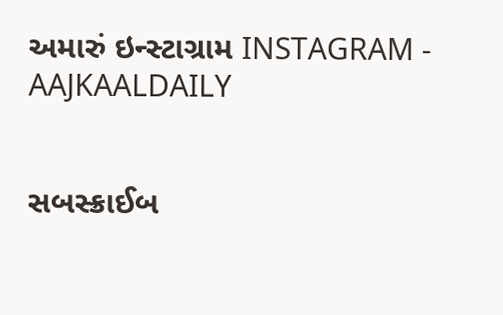અમારું ઇન્સ્ટાગ્રામ INSTAGRAM - AAJKAALDAILY


સબસ્ક્રાઈબ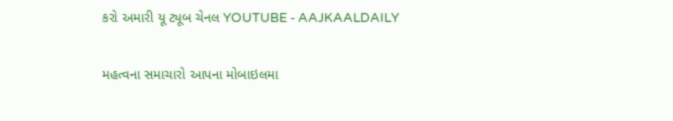કરો અમારી યૂ ટ્યૂબ ચેનલ YOUTUBE - AAJKAALDAILY


મહત્વના સમાચારો આપના મોબાઇલમા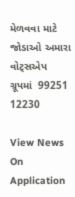મેળવવા માટે જોડાઓ અમારા વોટ્સએપ ગ્રૂપમાં  99251 12230

View News On Application